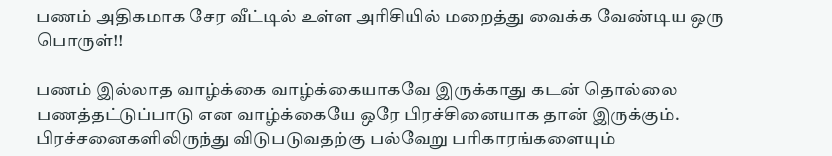பணம் அதிகமாக சேர வீட்டில் உள்ள அரிசியில் மறைத்து வைக்க வேண்டிய ஒரு பொருள்!!

பணம் இல்லாத வாழ்க்கை வாழ்க்கையாகவே இருக்காது கடன் தொல்லை பணத்தட்டுப்பாடு என வாழ்க்கையே ஒரே பிரச்சினையாக தான் இருக்கும். பிரச்சனைகளிலிருந்து விடுபடுவதற்கு பல்வேறு பரிகாரங்களையும்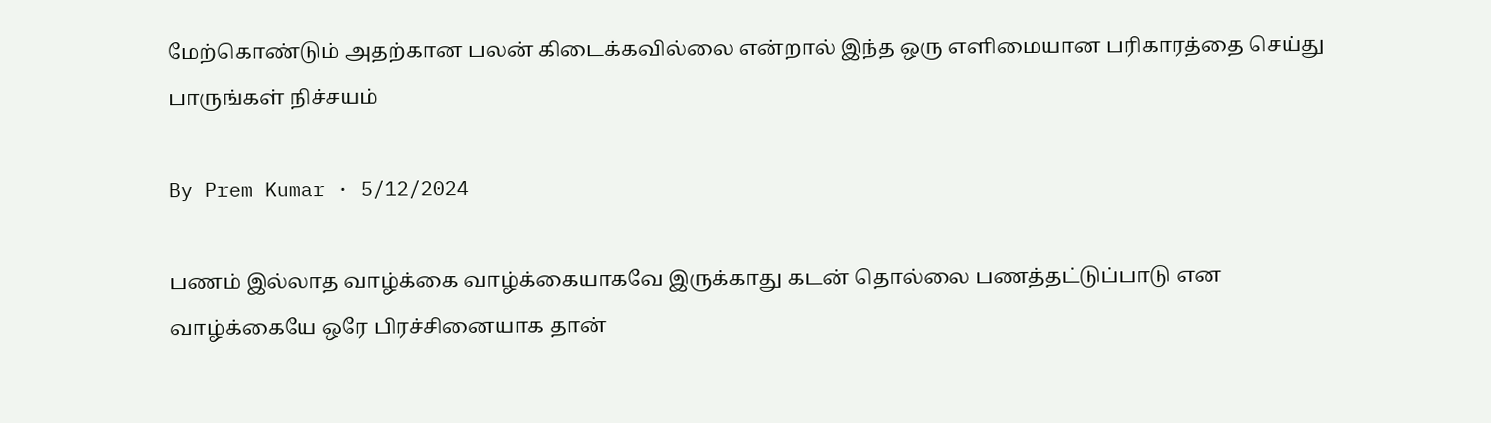மேற்கொண்டும் அதற்கான பலன் கிடைக்கவில்லை என்றால் இந்த ஒரு எளிமையான பரிகாரத்தை செய்து பாருங்கள் நிச்சயம்

By Prem Kumar · 5/12/2024

பணம் இல்லாத வாழ்க்கை வாழ்க்கையாகவே இருக்காது கடன் தொல்லை பணத்தட்டுப்பாடு என வாழ்க்கையே ஒரே பிரச்சினையாக தான்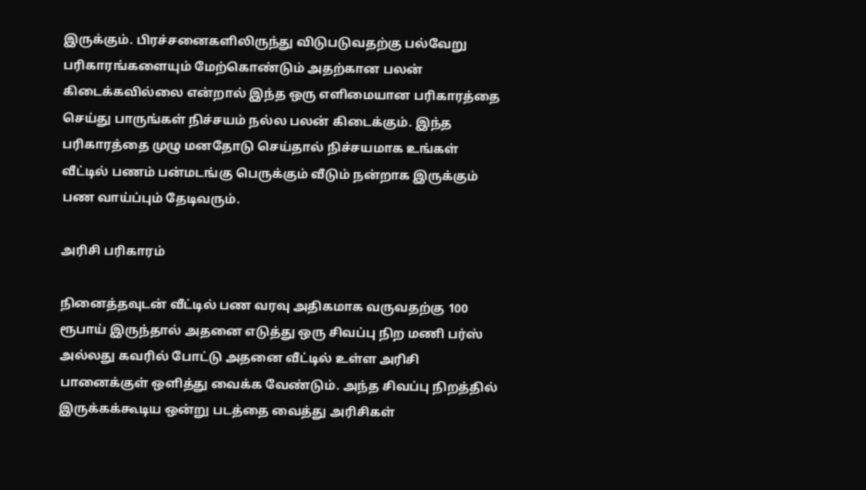இருக்கும். பிரச்சனைகளிலிருந்து விடுபடுவதற்கு பல்வேறு பரிகாரங்களையும் மேற்கொண்டும் அதற்கான பலன் கிடைக்கவில்லை என்றால் இந்த ஒரு எளிமையான பரிகாரத்தை செய்து பாருங்கள் நிச்சயம் நல்ல பலன் கிடைக்கும். இந்த பரிகாரத்தை முழு மனதோடு செய்தால் நிச்சயமாக உங்கள் வீட்டில் பணம் பன்மடங்கு பெருக்கும் வீடும் நன்றாக இருக்கும் பண வாய்ப்பும் தேடிவரும்.

அரிசி பரிகாரம்

நினைத்தவுடன் வீட்டில் பண வரவு அதிகமாக வருவதற்கு 100 ரூபாய் இருந்தால் அதனை எடுத்து ஒரு சிவப்பு நிற மணி பர்ஸ் அல்லது கவரில் போட்டு அதனை வீட்டில் உள்ள அரிசி பானைக்குள் ஒளித்து வைக்க வேண்டும். அந்த சிவப்பு நிறத்தில் இருக்கக்கூடிய ஒன்று படத்தை வைத்து அரிசிகள்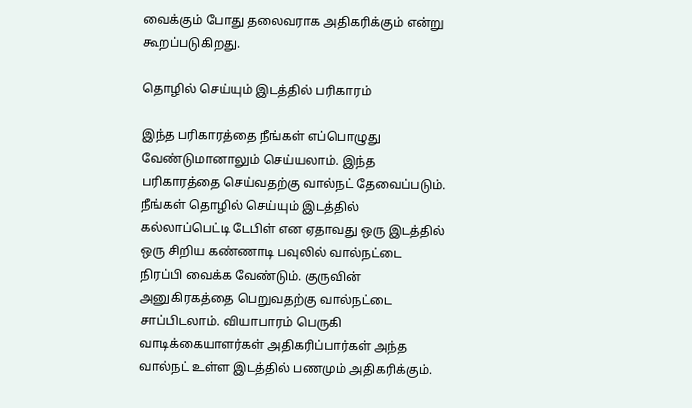வைக்கும் போது தலைவராக அதிகரிக்கும் என்று கூறப்படுகிறது.

தொழில் செய்யும் இடத்தில் பரிகாரம்

இந்த பரிகாரத்தை நீங்கள் எப்பொழுது வேண்டுமானாலும் செய்யலாம். இந்த பரிகாரத்தை செய்வதற்கு வால்நட் தேவைப்படும். நீங்கள் தொழில் செய்யும் இடத்தில் கல்லாப்பெட்டி டேபிள் என ஏதாவது ஒரு இடத்தில் ஒரு சிறிய கண்ணாடி பவுலில் வால்நட்டை நிரப்பி வைக்க வேண்டும். குருவின் அனுகிரகத்தை பெறுவதற்கு வால்நட்டை சாப்பிடலாம். வியாபாரம் பெருகி வாடிக்கையாளர்கள் அதிகரிப்பார்கள் அந்த வால்நட் உள்ள இடத்தில் பணமும் அதிகரிக்கும்.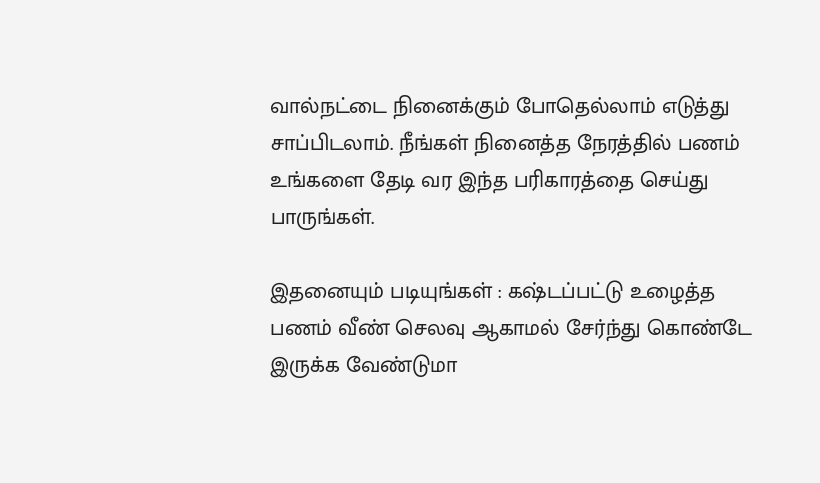வால்நட்டை நினைக்கும் போதெல்லாம் எடுத்து சாப்பிடலாம். நீங்கள் நினைத்த நேரத்தில் பணம் உங்களை தேடி வர இந்த பரிகாரத்தை செய்து பாருங்கள்.

இதனையும் படியுங்கள் : கஷ்டப்பட்டு உழைத்த பணம் வீண் செலவு ஆகாமல் சேர்ந்து கொண்டே இருக்க வேண்டுமா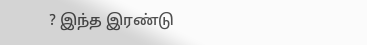? இந்த இரண்டு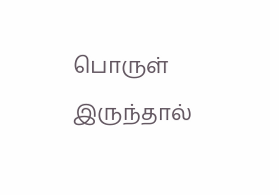பொருள் இருந்தால்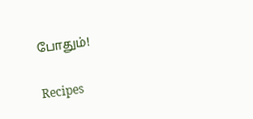போதும்!

Recipes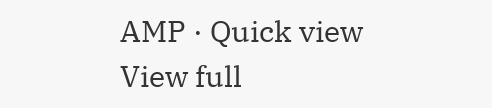AMP · Quick view
View full